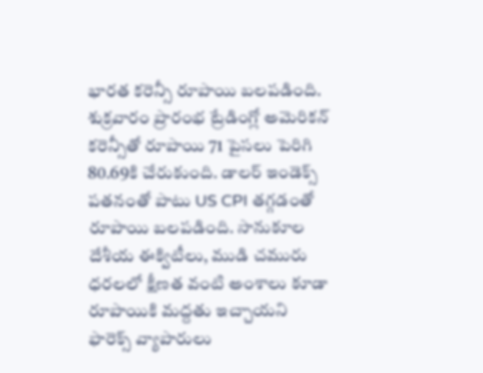భారత కరెన్సీ రూపాయి బలపడింది. శుక్రవారం ప్రారంభ ట్రేడింగ్లో అమెరికన్ కరెన్సీతో రూపాయి 71 పైసలు పెరిగి 80.69కి చేరుకుంది. డాలర్ ఇండెక్స్ పతనంతో పాటు US CPI తగ్గడంతో రూపాయి బలపడింది. సానుకూల దేశీయ ఈక్విటీలు, ముడి చమురు ధరలలో క్షీణత వంటి అంశాలు కూడా రూపాయికి మద్దతు ఇచ్చాయని ఫారెక్స్ వ్యాపారులు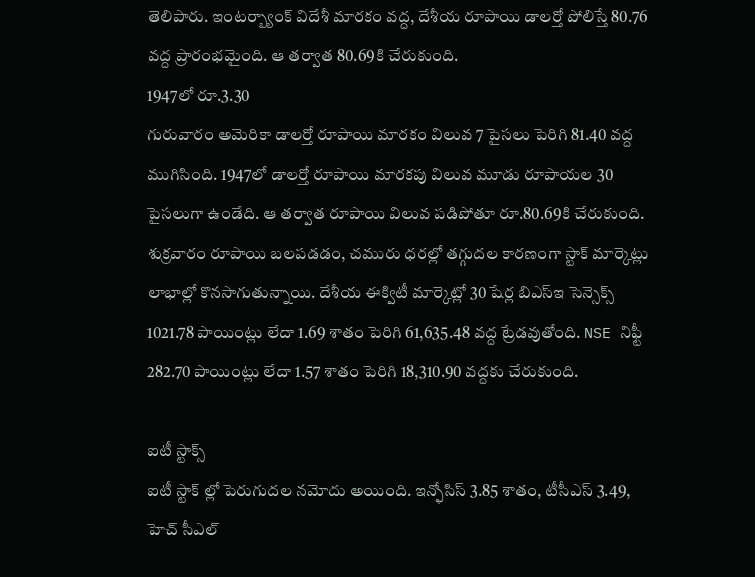తెలిపారు. ఇంటర్బ్యాంక్ విదేశీ మారకం వద్ద, దేశీయ రూపాయి డాలర్తో పోలిస్తే 80.76 వద్ద ప్రారంభమైంది. ఆ తర్వాత 80.69కి చేరుకుంది.
1947లో రూ.3.30
గురువారం అమెరికా డాలర్తో రూపాయి మారకం విలువ 7 పైసలు పెరిగి 81.40 వద్ద ముగిసింది. 1947లో డాలర్తో రూపాయి మారకపు విలువ మూడు రూపాయల 30 పైసలుగా ఉండేది. ఆ తర్వాత రూపాయి విలువ పడిపోతూ రూ.80.69కి చేరుకుంది.
శుక్రవారం రూపాయి బలపడడం, చమురు ధరల్లో తగ్గుదల కారణంగా స్టాక్ మార్కెట్లు లాభాల్లో కొనసాగుతున్నాయి. దేశీయ ఈక్విటీ మార్కెట్లో 30 షేర్ల బిఎస్ఇ సెన్సెక్స్ 1021.78 పాయింట్లు లేదా 1.69 శాతం పెరిగి 61,635.48 వద్ద ట్రేడవుతోంది. NSE నిఫ్టీ 282.70 పాయింట్లు లేదా 1.57 శాతం పెరిగి 18,310.90 వద్దకు చేరుకుంది.

ఐటీ స్టాక్స్
ఐటీ స్టాక్ ల్లో పెరుగుదల నమోదు అయింది. ఇన్ఫోసిస్ 3.85 శాతం, టీసీఎస్ 3.49, హెచ్ సీఎల్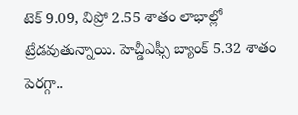టెక్ 9.09, విప్రో 2.55 శాతం లాభాల్లో ట్రేడవుతున్నాయి. హెచ్డీఎఫ్సీ బ్యాంక్ 5.32 శాతం పెరగ్గా..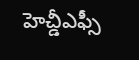హెచ్డీఎఫ్సీ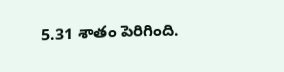5.31 శాతం పెరిగింది.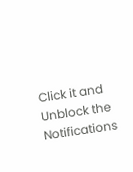Click it and Unblock the Notifications